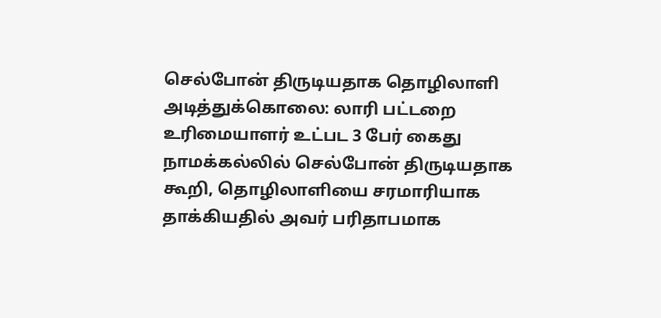செல்போன் திருடியதாக தொழிலாளி அடித்துக்கொலை: லாரி பட்டறை உரிமையாளர் உட்பட 3 பேர் கைது
நாமக்கல்லில் செல்போன் திருடியதாக கூறி, தொழிலாளியை சரமாரியாக தாக்கியதில் அவர் பரிதாபமாக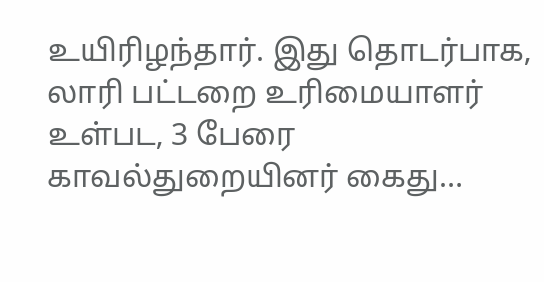உயிரிழந்தார். இது தொடர்பாக, லாரி பட்டறை உரிமையாளர் உள்பட, 3 பேரை காவல்துறையினர் கைது…